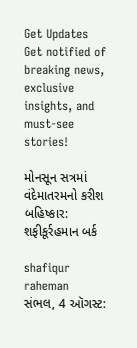Get Updates
Get notified of breaking news, exclusive insights, and must-see stories!

મોનસૂન સત્રમાં વંદેમાતરમનો કરીશ બહિષ્કાર: શફીકૂર્રહમાન બર્ક

shafiqur raheman
સંભલ, 4 ઑગસ્ટ: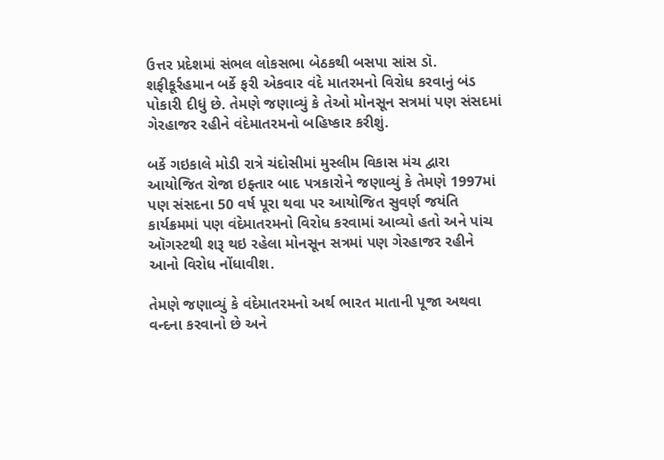ઉત્તર પ્રદેશમાં સંભલ લોકસભા બેઠકથી બસપા સાંસ ડૉ. શફીકૂર્રહમાન બર્કે ફરી એકવાર વંદે માતરમનો વિરોધ કરવાનું બંડ પોકારી દીધું છે. તેમણે જણાવ્યું કે તેઓ મોનસૂન સત્રમાં પણ સંસદમાં ગેરહાજર રહીને વંદેમાતરમનો બહિષ્કાર કરીશું.

બર્કે ગઇકાલે મોડી રાત્રે ચંદોસીમાં મુસ્લીમ વિકાસ મંચ દ્વારા આયોજિત રોજા ઇફ્તાર બાદ પત્રકારોને જણાવ્યું કે તેમણે 1997માં પણ સંસદના 50 વર્ષ પૂરા થવા પર આયોજિત સુવર્ણ જયંતિ કાર્યક્રમમાં પણ વંદેમાતરમનો વિરોધ કરવામાં આવ્યો હતો અને પાંચ ઑગસ્ટથી શરૂ થઇ રહેલા મોનસૂન સત્રમાં પણ ગેરહાજર રહીને આનો વિરોધ નોંધાવીશ.

તેમણે જણાવ્યું કે વંદેમાતરમનો અર્થ ભારત માતાની પૂજા અથવા વન્દના કરવાનો છે અને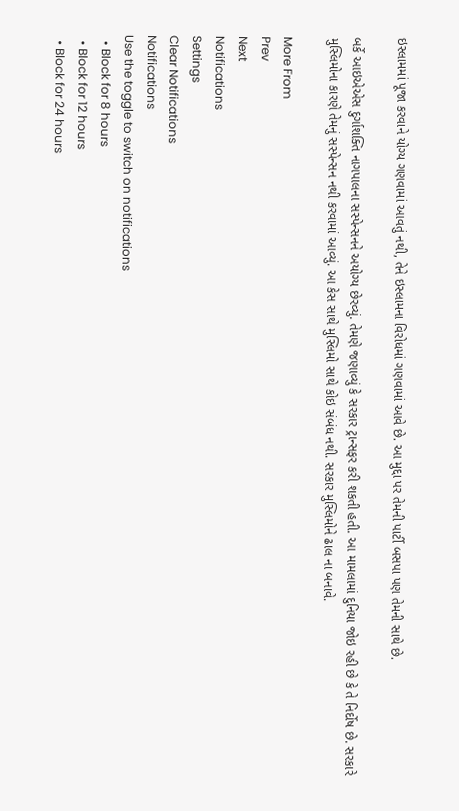ઇસ્લામમાં પૂજા કરવાને યોગ્ય ગણવામાં આવતું નથી, તેને ઇસ્લામના વિરોધમાં ગણવામાં આવે છે. આ મુદ્દા પર તેમની પાર્ટી બસપા પણ તેમની સાથે છે.

બર્કે આઇએએસ દુર્ગાશક્તિ નાગપાલના સસ્પેન્સનને અયોગ્ય છેરવ્યું. તેમણે જણાવ્યું કે સરકાર ટ્રાન્સફર કરી શકતી હતી. આ મામલામાં દુનિયા જોઇ રહી છે કે તે નિર્દોષ છે. સરકારે મુસ્લિમોના કારણે તેમનું સસ્પેન્સન નથી કરવામાં આવ્યું. આ કેસ સાથે મુસ્લિમો સાથે કોઇ સંબંધ નથી. સરકાર મુસ્લિમોને ઢાલ ના બનાવે.

More From
Prev
Next
Notifications
Settings
Clear Notifications
Notifications
Use the toggle to switch on notifications
  • Block for 8 hours
  • Block for 12 hours
  • Block for 24 hours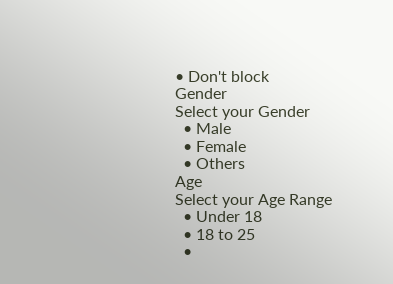• Don't block
Gender
Select your Gender
  • Male
  • Female
  • Others
Age
Select your Age Range
  • Under 18
  • 18 to 25
  •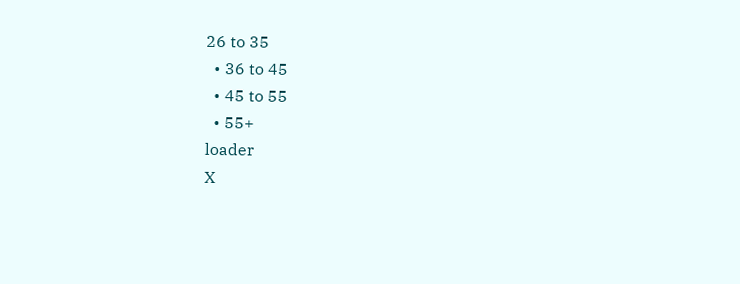26 to 35
  • 36 to 45
  • 45 to 55
  • 55+
loader
X